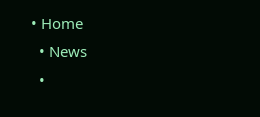• Home
  • News
  •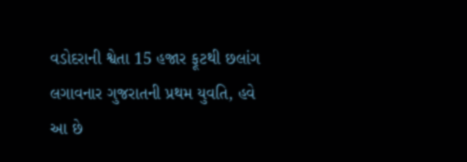વડોદરાની શ્વેતા 15 હજાર ફૂટથી છલાંગ લગાવનાર ગુજરાતની પ્રથમ યુવતિ, હવે આ છે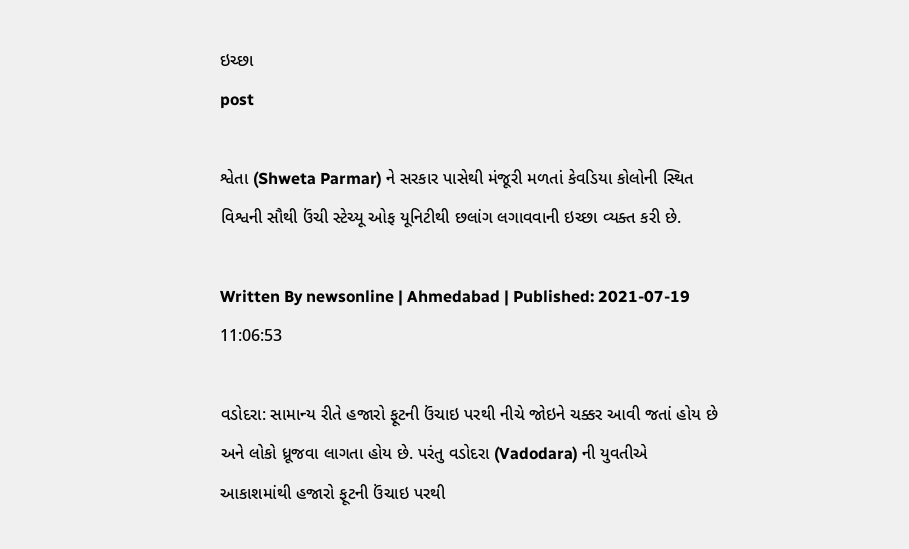ઇચ્છા
post

શ્વેતા (Shweta Parmar) ને સરકાર પાસેથી મંજૂરી મળતાં કેવડિયા કોલોની સ્થિત વિશ્વની સૌથી ઉંચી સ્ટેચ્યૂ ઓફ યૂનિટીથી છલાંગ લગાવવાની ઇચ્છા વ્યક્ત કરી છે.

Written By newsonline | Ahmedabad | Published: 2021-07-19 11:06:53

વડોદરા: સામાન્ય રીતે હજારો ફૂટની ઉંચાઇ પરથી નીચે જોઇને ચક્કર આવી જતાં હોય છે અને લોકો ધ્રૂજવા લાગતા હોય છે. પરંતુ વડોદરા (Vadodara) ની યુવતીએ આકાશમાંથી હજારો ફૂટની ઉંચાઇ પરથી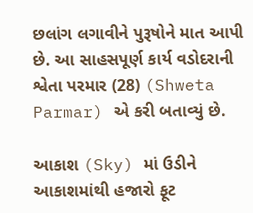છલાંગ લગાવીને પુરૂષોને માત આપી છે. આ સાહસપૂર્ણ કાર્ય વડોદરાની શ્વેતા પરમાર (28) (Shweta Parmar) એ કરી બતાવ્યું છે.

આકાશ (Sky) માં ઉડીને આકાશમાંથી હજારો ફૂટ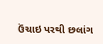ઉંચાઇ પરથી છલાંગ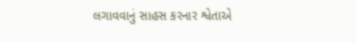લગાવવાનું સાહસ કરનાર શ્વેતાએ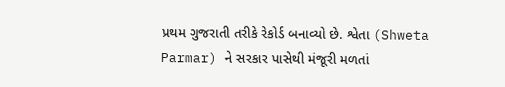પ્રથમ ગુજરાતી તરીકે રેકોર્ડ બનાવ્યો છે. શ્વેતા (Shweta Parmar) ને સરકાર પાસેથી મંજૂરી મળતાં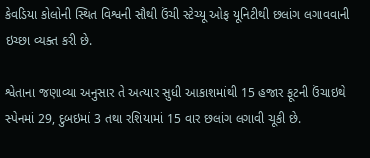કેવડિયા કોલોની સ્થિત વિશ્વની સૌથી ઉંચી સ્ટેચ્યૂ ઓફ યૂનિટીથી છલાંગ લગાવવાની ઇચ્છા વ્યક્ત કરી છે.

શ્વેતાના જણાવ્યા અનુસાર તે અત્યાર સુધી આકાશમાંથી 15 હજાર ફૂટની ઉંચાઇથે સ્પેનમાં 29, દુબઇમાં 3 તથા રશિયામાં 15 વાર છલાંગ લગાવી ચૂકી છે.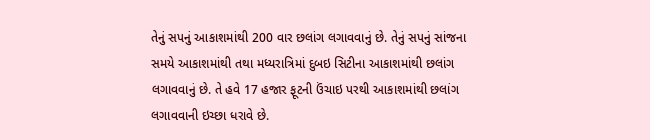તેનું સપનું આકાશમાંથી 200 વાર છલાંગ લગાવવાનું છે. તેનું સપનું સાંજના સમયે આકાશમાંથી તથા મધ્યરાત્રિમાં દુબઇ સિટીના આકાશમાંથી છલાંગ લગાવવાનું છે. તે હવે 17 હજાર ફૂટની ઉંચાઇ પરથી આકાશમાંથી છલાંગ લગાવવાની ઇચ્છા ધરાવે છે.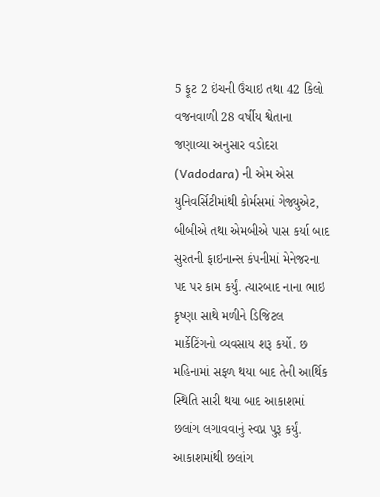5 ફૂટ 2 ઇંચની ઉંચાઇ તથા 42 કિલો વજનવાળી 28 વર્ષીય શ્વેતાના જણાવ્યા અનુસાર વડોદરા (Vadodara) ની એમ એસ યુનિવર્સિટીમાંથી કોર્મસમાં ગેજ્યુએટ, બીબીએ તથા એમબીએ પાસ કર્યા બાદ સુરતની ફાઇનાન્સ કંપનીમાં મેનેજરના પદ પર કામ કર્યું. ત્યારબાદ નાના ભાઇ કૃષ્ણા સાથે મળીને ડિજિટલ માર્કેટિંગનો વ્યવસાય શરૂ કર્યો. છ મહિનામાં સફળ થયા બાદ તેની આર્થિક સ્થિતિ સારી થયા બાદ આકાશમાં છલાંગ લગાવવાનું સ્વપ્ન પુરૂ કર્યું. આકાશમાંથી છલાંગ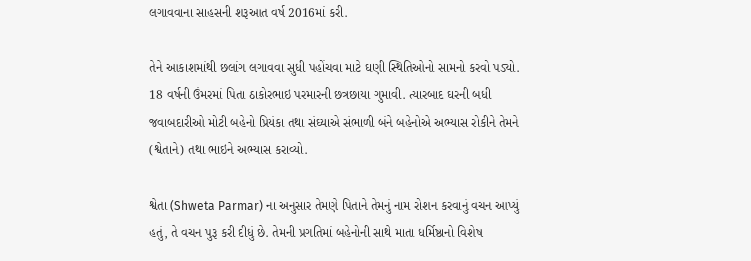લગાવવાના સાહસની શરૂઆત વર્ષ 2016માં કરી.

તેને આકાશમાંથી છલાંગ લગાવવા સુધી પહોંચવા માટે ઘણી સ્થિતિઓનો સામનો કરવો પડ્યો. 18 વર્ષની ઉંમરમાં પિતા ઠાકોરભાઇ પરમારની છત્રછાયા ગુમાવી. ત્યારબાદ ઘરની બધી જવાબદારીઓ મોટી બહેનો પ્રિયંકા તથા સંઘ્યાએ સંભાળી બંને બહેનોએ અભ્યાસ રોકીને તેમને (શ્વેતાને) તથા ભાઇને અભ્યાસ કરાવ્યો.

શ્વેતા (Shweta Parmar) ના અનુસાર તેમણે પિતાને તેમનું નામ રોશન કરવાનું વચન આપ્યું હતું, તે વચન પુરૂ કરી દીધું છે. તેમની પ્રગતિમાં બહેનોની સાથે માતા ધર્મિષ્ઠાનો વિશેષ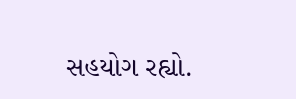સહયોગ રહ્યો.